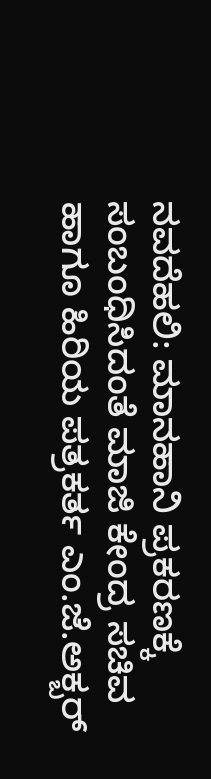ನವದೆಹಲಿ: ಮಾನಹಾನಿ ಪ್ರಕರಣಕ್ಕೆ ಸಂಬಂಧಿಸಿದಂತೆ ಮಾಜಿ ಕೇಂದ್ರ ಸಚಿವ ಹಾಗೂ ಹಿರಿಯ ಪತ್ರಕರ್ತ ಎಂ.ಜೆ.ಅಕ್ಬರ್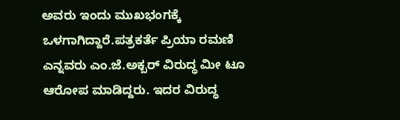ಅವರು ಇಂದು ಮುಖಭಂಗಕ್ಕೆ ಒಳಗಾಗಿದ್ದಾರೆ.ಪತ್ರಕರ್ತೆ ಪ್ರಿಯಾ ರಮಣಿ ಎನ್ನವರು ಎಂ.ಜೆ.ಅಕ್ಬರ್ ವಿರುದ್ಧ ಮೀ ಟೂ ಆರೋಪ ಮಾಡಿದ್ದರು. ಇದರ ವಿರುದ್ಧ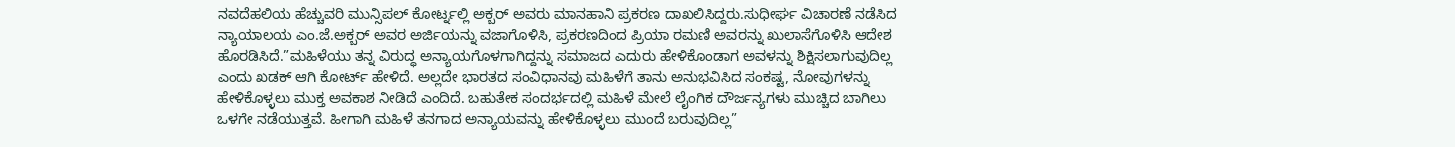ನವದೆಹಲಿಯ ಹೆಚ್ಚುವರಿ ಮುನ್ಸಿಪಲ್ ಕೋರ್ಟ್ನಲ್ಲಿ ಅಕ್ಬರ್ ಅವರು ಮಾನಹಾನಿ ಪ್ರಕರಣ ದಾಖಲಿಸಿದ್ದರು.ಸುಧೀರ್ಘ ವಿಚಾರಣೆ ನಡೆಸಿದ ನ್ಯಾಯಾಲಯ ಎಂ.ಜೆ.ಅಕ್ಬರ್ ಅವರ ಅರ್ಜಿಯನ್ನು ವಜಾಗೊಳಿಸಿ, ಪ್ರಕರಣದಿಂದ ಪ್ರಿಯಾ ರಮಣಿ ಅವರನ್ನು ಖುಲಾಸೆಗೊಳಿಸಿ ಆದೇಶ ಹೊರಡಿಸಿದೆ.”ಮಹಿಳೆಯು ತನ್ನ ವಿರುದ್ಧ ಅನ್ಯಾಯಗೊಳಗಾಗಿದ್ದನ್ನು ಸಮಾಜದ ಎದುರು ಹೇಳಿಕೊಂಡಾಗ ಅವಳನ್ನು ಶಿಕ್ಷಿಸಲಾಗುವುದಿಲ್ಲ ಎಂದು ಖಡಕ್ ಆಗಿ ಕೋರ್ಟ್ ಹೇಳಿದೆ. ಅಲ್ಲದೇ ಭಾರತದ ಸಂವಿಧಾನವು ಮಹಿಳೆಗೆ ತಾನು ಅನುಭವಿಸಿದ ಸಂಕಷ್ಟ, ನೋವುಗಳನ್ನು ಹೇಳಿಕೊಳ್ಳಲು ಮುಕ್ತ ಅವಕಾಶ ನೀಡಿದೆ ಎಂದಿದೆ. ಬಹುತೇಕ ಸಂದರ್ಭದಲ್ಲಿ ಮಹಿಳೆ ಮೇಲೆ ಲೈಂಗಿಕ ದೌರ್ಜನ್ಯಗಳು ಮುಚ್ಚಿದ ಬಾಗಿಲು ಒಳಗೇ ನಡೆಯುತ್ತವೆ. ಹೀಗಾಗಿ ಮಹಿಳೆ ತನಗಾದ ಅನ್ಯಾಯವನ್ನು ಹೇಳಿಕೊಳ್ಳಲು ಮುಂದೆ ಬರುವುದಿಲ್ಲ”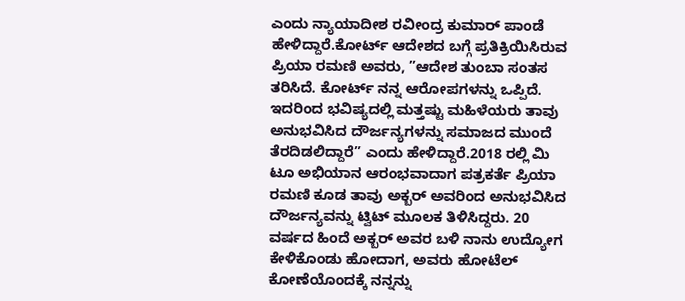ಎಂದು ನ್ಯಾಯಾದೀಶ ರವೀಂದ್ರ ಕುಮಾರ್ ಪಾಂಡೆ ಹೇಳಿದ್ದಾರೆ.ಕೋರ್ಟ್ ಆದೇಶದ ಬಗ್ಗೆ ಪ್ರತಿಕ್ರಿಯಿಸಿರುವ ಪ್ರಿಯಾ ರಮಣಿ ಅವರು, ”ಆದೇಶ ತುಂಬಾ ಸಂತಸ ತರಿಸಿದೆ. ಕೋರ್ಟ್ ನನ್ನ ಆರೋಪಗಳನ್ನು ಒಪ್ಪಿದೆ. ಇದರಿಂದ ಭವಿಷ್ಯದಲ್ಲಿ ಮತ್ತಷ್ಟು ಮಹಿಳೆಯರು ತಾವು ಅನುಭವಿಸಿದ ದೌರ್ಜನ್ಯಗಳನ್ನು ಸಮಾಜದ ಮುಂದೆ ತೆರದಿಡಲಿದ್ದಾರೆ” ಎಂದು ಹೇಳಿದ್ದಾರೆ.2018 ರಲ್ಲಿ ಮಿ ಟೂ ಅಭಿಯಾನ ಆರಂಭವಾದಾಗ ಪತ್ರಕರ್ತೆ ಪ್ರಿಯಾ ರಮಣಿ ಕೂಡ ತಾವು ಅಕ್ಬರ್ ಅವರಿಂದ ಅನುಭವಿಸಿದ ದೌರ್ಜನ್ಯವನ್ನು ಟ್ವಿಟ್ ಮೂಲಕ ತಿಳಿಸಿದ್ದರು. 20 ವರ್ಷದ ಹಿಂದೆ ಅಕ್ಬರ್ ಅವರ ಬಳಿ ನಾನು ಉದ್ಯೋಗ ಕೇಳಿಕೊಂಡು ಹೋದಾಗ, ಅವರು ಹೋಟೆಲ್ ಕೋಣೆಯೊಂದಕ್ಕೆ ನನ್ನನ್ನು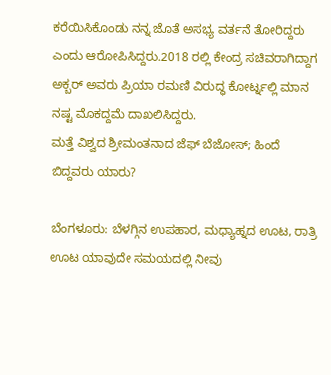ಕರೆಯಿಸಿಕೊಂಡು ನನ್ನ ಜೊತೆ ಅಸಭ್ಯ ವರ್ತನೆ ತೋರಿದ್ದರು ಎಂದು ಆರೋಪಿಸಿದ್ದರು.2018 ರಲ್ಲಿ ಕೇಂದ್ರ ಸಚಿವರಾಗಿದ್ದಾಗ ಅಕ್ಬರ್ ಅವರು ಪ್ರಿಯಾ ರಮಣಿ ವಿರುದ್ಧ ಕೋರ್ಟ್ನಲ್ಲಿ ಮಾನ ನಷ್ಟ ಮೊಕದ್ದಮೆ ದಾಖಲಿಸಿದ್ದರು.
ಮತ್ತೆ ವಿಶ್ವದ ಶ್ರೀಮಂತನಾದ ಜೆಫ್ ಬೆಜೋಸ್; ಹಿಂದೆ ಬಿದ್ದವರು ಯಾರು?

ಬೆಂಗಳೂರು: ಬೆಳಗ್ಗಿನ ಉಪಹಾರ, ಮಧ್ಯಾಹ್ನದ ಊಟ, ರಾತ್ರಿ ಊಟ ಯಾವುದೇ ಸಮಯದಲ್ಲಿ ನೀವು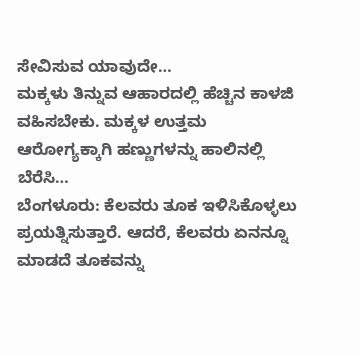ಸೇವಿಸುವ ಯಾವುದೇ…
ಮಕ್ಕಳು ತಿನ್ನುವ ಆಹಾರದಲ್ಲಿ ಹೆಚ್ಚಿನ ಕಾಳಜಿ ವಹಿಸಬೇಕು. ಮಕ್ಕಳ ಉತ್ತಮ ಆರೋಗ್ಯಕ್ಕಾಗಿ ಹಣ್ಣುಗಳನ್ನು ಹಾಲಿನಲ್ಲಿ ಬೆರೆಸಿ…
ಬೆಂಗಳೂರು: ಕೆಲವರು ತೂಕ ಇಳಿಸಿಕೊಳ್ಳಲು ಪ್ರಯತ್ನಿಸುತ್ತಾರೆ. ಆದರೆ, ಕೆಲವರು ಏನನ್ನೂ ಮಾಡದೆ ತೂಕವನ್ನು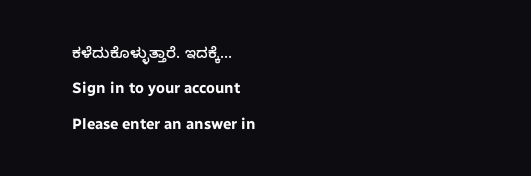ಕಳೆದುಕೊಳ್ಳುತ್ತಾರೆ. ಇದಕ್ಕೆ…
Sign in to your account
Please enter an answer in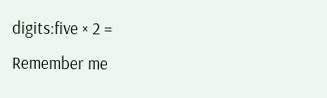digits:five × 2 =
Remember me